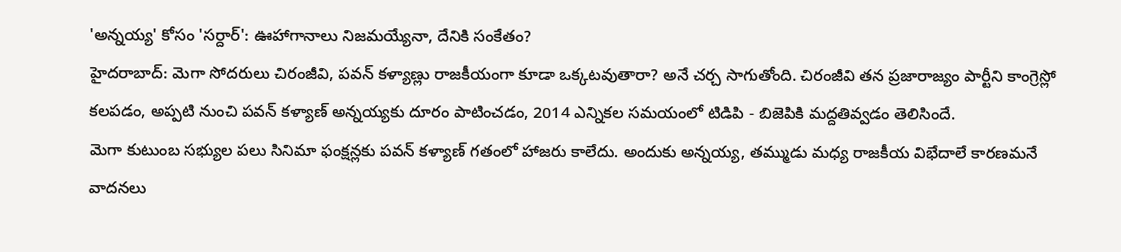'అన్నయ్య' కోసం 'సర్దార్': ఊహాగానాలు నిజమయ్యేనా, దేనికి సంకేతం?
హైదరాబాద్: మెగా సోదరులు చిరంజీవి, పవన్ కళ్యాణ్లు రాజకీయంగా కూడా ఒక్కటవుతారా? అనే చర్చ సాగుతోంది. చిరంజీవి తన ప్రజారాజ్యం పార్టీని కాంగ్రెస్లో కలపడం, అప్పటి నుంచి పవన్ కళ్యాణ్ అన్నయ్యకు దూరం పాటించడం, 2014 ఎన్నికల సమయంలో టిడిపి - బిజెపికి మద్దతివ్వడం తెలిసిందే.
మెగా కుటుంబ సభ్యుల పలు సినిమా ఫంక్షన్లకు పవన్ కళ్యాణ్ గతంలో హాజరు కాలేదు. అందుకు అన్నయ్య, తమ్ముడు మధ్య రాజకీయ విభేదాలే కారణమనే వాదనలు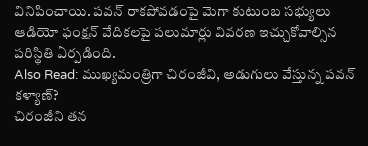వినిపించాయి. పవన్ రాకపోవడంపై మెగా కుటుంబ సభ్యులు ఆడియో ఫంక్షన్ వేదికలపై పలుమార్లు వివరణ ఇచ్చుకోవాల్సిన పరిస్థితి ఏర్పడింది.
Also Read: ముఖ్యమంత్రిగా చిరంజీవి, అడుగులు వేస్తున్న పవన్ కళ్యాణ్?
చిరంజీని తన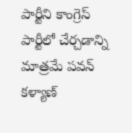పార్టీని కాంగ్రెస్ పార్టీలో చేర్చడాన్ని మాత్రమే పవన్ కళ్యాణ్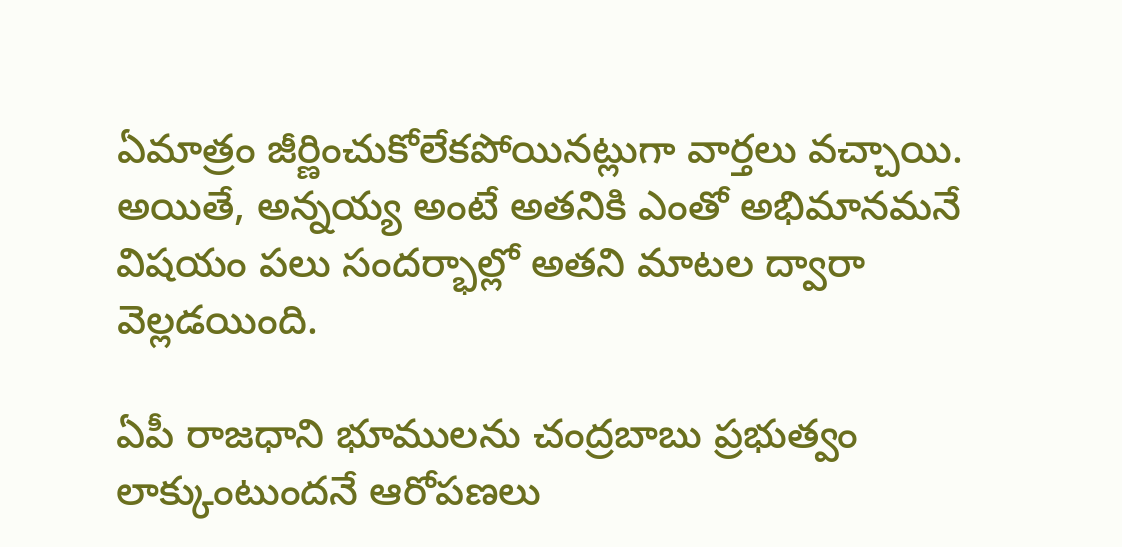ఏమాత్రం జీర్ణించుకోలేకపోయినట్లుగా వార్తలు వచ్చాయి. అయితే, అన్నయ్య అంటే అతనికి ఎంతో అభిమానమనే విషయం పలు సందర్భాల్లో అతని మాటల ద్వారా వెల్లడయింది.

ఏపీ రాజధాని భూములను చంద్రబాబు ప్రభుత్వం లాక్కుంటుందనే ఆరోపణలు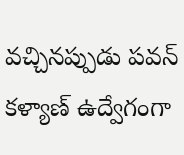వచ్చినప్పుడు పవన్ కళ్యాణ్ ఉద్వేగంగా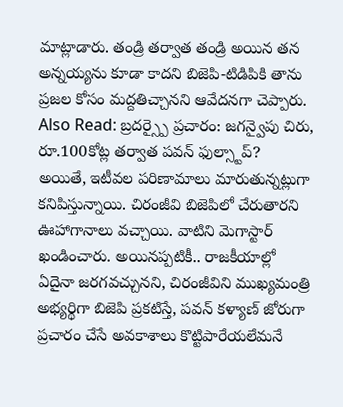మాట్లాడారు. తండ్రి తర్వాత తండ్రి అయిన తన అన్నయ్యను కూడా కాదని బిజెపి-టిడిపికి తాను ప్రజల కోసం మద్దతిచ్చానని ఆవేదనగా చెప్పారు.
Also Read: బ్రదర్స్పై ప్రచారం: జగన్వైపు చిరు, రూ.100కోట్ల తర్వాత పవన్ ఫుల్స్టాప్?
అయితే, ఇటీవల పరిణామాలు మారుతున్నట్లుగా కనిపిస్తున్నాయి. చిరంజీవి బిజెపిలో చేరుతారని ఊహాగానాలు వచ్చాయి. వాటిని మెగాస్టార్ ఖండించారు. అయినప్పటికీ.. రాజకీయాల్లో ఏదైనా జరగవచ్చునని, చిరంజీవిని ముఖ్యమంత్రి అభ్యర్థిగా బిజెపి ప్రకటిస్తే, పవన్ కళ్యాణ్ జోరుగా ప్రచారం చేసే అవకాశాలు కొట్టిపారేయలేమనే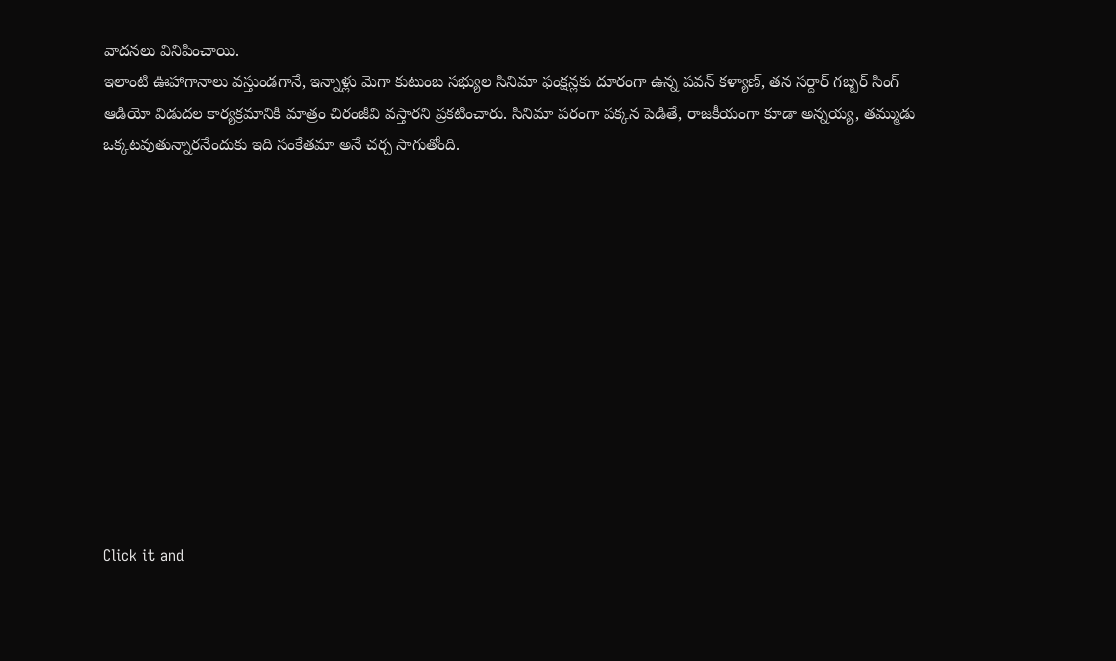వాదనలు వినిపించాయి.
ఇలాంటి ఊహాగానాలు వస్తుండగానే, ఇన్నాళ్లు మెగా కుటుంబ సభ్యుల సినిమా ఫంక్షన్లకు దూరంగా ఉన్న పవన్ కళ్యాణ్, తన సర్దార్ గబ్బర్ సింగ్ ఆడియో విడుదల కార్యక్రమానికి మాత్రం చిరంజీవి వస్తారని ప్రకటించారు. సినిమా పరంగా పక్కన పెడితే, రాజకీయంగా కూడా అన్నయ్య, తమ్ముడు ఒక్కటవుతున్నారనేందుకు ఇది సంకేతమా అనే చర్చ సాగుతోంది.












Click it and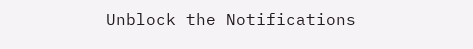Unblock the Notifications